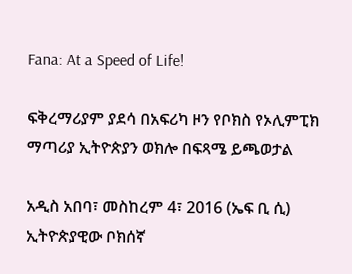Fana: At a Speed of Life!

ፍቅረማሪያም ያደሳ በአፍሪካ ዞን የቦክስ የኦሊምፒክ ማጣሪያ ኢትዮጵያን ወክሎ በፍጻሜ ይጫወታል

አዲስ አበባ፣ መስከረም 4፣ 2016 (ኤፍ ቢ ሲ) ኢትዮጵያዊው ቦክሰኛ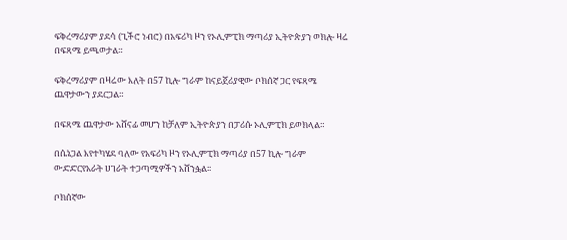ፍቅረማሪያም ያደሳ (ጊችሮ ነብሮ) በአፍሪካ ዞን የኦሊምፒክ ማጣሪያ ኢትዮጵያን ወክሎ ዛሬ በፍጻሜ ይጫወታል።

ፍቅረማሪያም በዛሬው እለት በ57 ኪሎ ግራም ከናይጀሪያዊው ቦክሰኛ ጋር የፍጻሜ ጨዋታውን ያደርጋል።

በፍጻሜ ጨዋታው አሸናፊ መሆን ከቻለም ኢትዮጵያን በፓሪሱ ኦሊምፒክ ይወክላል።

በሴኔጋል እየተካሄደ ባለው የአፍሪካ ዞን የኦሊምፒክ ማጣሪያ በ57 ኪሎ ግራም ውድድርየአራት ሀገራት ተጋጣሚዎችን አሸንፏል፡፡

ቦክሰኛው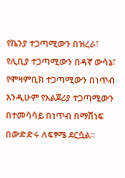የኬንያ ተጋጣሚውን በዝረራ፣ የሊቢያ ተጋጣሚውን በዳኛ ውሳኔ፣ የሞዛምቢክ ተጋጣሚውን በነጥብ  እንዲሁም የአልጀሪያ ተጋጣሚውን በተመሳሳይ በነጥብ በማሸነፍ በውድድሩ ለፍፃሜ ደርሷል፡፡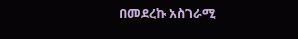በመደረኩ አስገራሚ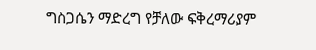ግስጋሴን ማድረግ የቻለው ፍቅረማሪያም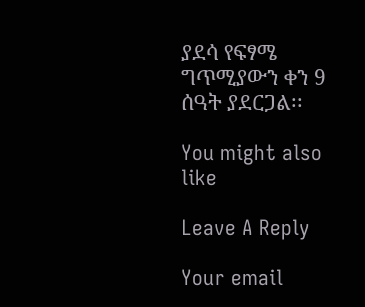ያደሳ የፍፃሜ ግጥሚያውን ቀን 9 ሰዓት ያደርጋል፡፡

You might also like

Leave A Reply

Your email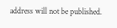address will not be published.